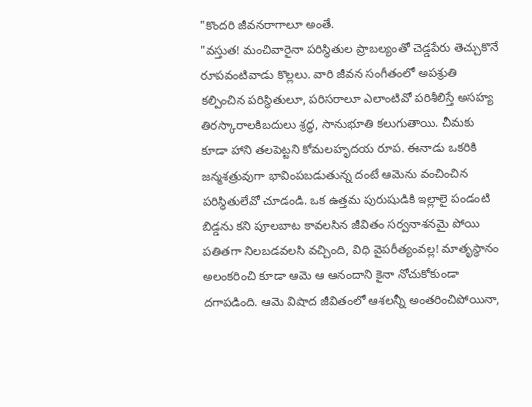"కొందరి జీవనరాగాలూ అంతే.
"వస్తుత! మంచివారైనా పరిస్థితుల ప్రాబల్యంతో చెడ్డపేరు తెచ్చుకొనే రూపవంటివాడు కొల్లలు. వారి జీవన సంగీతంలో అపశ్రుతి కల్పించిన పరిస్థితులూ, పరిసరాలూ ఎలాంటివో పరిశీలిస్తే అసహ్య తిరస్కారాలకిబదులు శ్రద్ధ, సానుభూతి కలుగుతాయి. చీమకు కూడా హాని తలపెట్టని కోమలహృదయ రూప. ఈనాడు ఒకరికి జన్మశత్రువుగా భావింపబడుతున్న దంటే ఆమెను వంచించిన పరిస్థితులేవో చూడండి. ఒక ఉత్తమ పురుషుడికి ఇల్లాలై పండంటి బిడ్డను కని పూలబాట కావలసిన జీవితం సర్వనాశనమై పోయి పతితగా నిలబడవలసి వచ్చింది, విధి వైపరీత్యంవల్ల! మాతృస్థానం అలంకరించి కూడా ఆమె ఆ ఆనందాని కైనా నోచుకోకుండా దగాపడింది. ఆమె విషాద జీవితంలో ఆశలన్నీ అంతరించిపోయినా,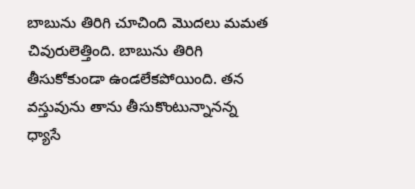బాబును తిరిగి చూచింది మొదలు మమత చివురులెత్తింది. బాబును తిరిగి తీసుకోకుండా ఉండలేకపోయింది. తన వస్తువును తాను తీసుకొంటున్నానన్న ధ్యాసే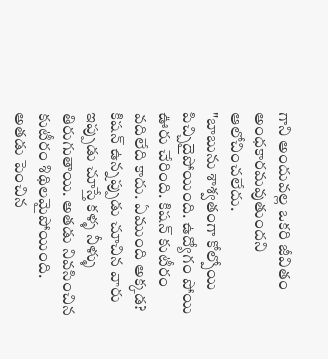గాని అందువల్ల ఒకరి జీవితం అంధకారమవుతుందని ఆలోచించలేదు.
"బాబును శాశ్వతంగా కోల్పోయి పిచ్చిదైపోయింది. ఉద్యోగం పోయి ఊరు చేరింది. కిషన్ కుటీరం వదిలేది కాదు. ఏముంది అక్కడ? కిషన్ ఉన్నప్పుడు చూచిన వారు ఇప్పుడు చూస్తే కళ్ళ నీళ్ళు తిరుగుతాయి. అతడు నివసించిన కుటీరం శిథిలమైపోయింది. అతడు పెంచిన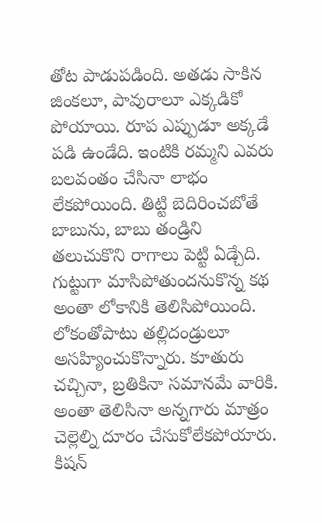తోట పాడుపడింది. అతడు సాకిన జింకలూ, పావురాలూ ఎక్కడికో పోయాయి. రూప ఎప్పుడూ అక్కడే పడి ఉండేది. ఇంటికి రమ్మని ఎవరు బలవంతం చేసినా లాభం లేకపోయింది. తిట్టి బెదిరించబోతే బాబును, బాబు తండ్రిని తలుచుకొని రాగాలు పెట్టి ఏడ్చేది. గుట్టుగా మాసిపోతుందనుకొన్న కథ అంతా లోకానికి తెలిసిపోయింది. లోకంతోపాటు తల్లిదండ్రులూ అసహ్యించుకొన్నారు. కూతురు చచ్చినా, బ్రతికినా సమానమే వారికి. అంతా తెలిసినా అన్నగారు మాత్రం చెల్లెల్ని దూరం చేసుకోలేకపోయారు. కిషన్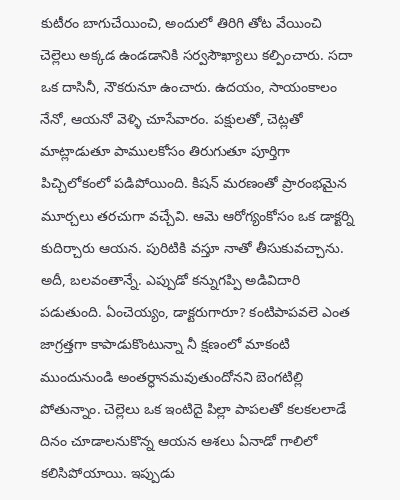కుటీరం బాగుచేయించి, అందులో తిరిగి తోట వేయించి చెల్లెలు అక్కడ ఉండడానికి సర్వసౌఖ్యాలు కల్పించారు. సదా ఒక దాసినీ, నౌకరునూ ఉంచారు. ఉదయం, సాయంకాలం నేనో, ఆయనో వెళ్ళి చూసేవారం. పక్షులతో, చెట్లతో మాట్లాడుతూ పాములకోసం తిరుగుతూ పూర్తిగా పిచ్చిలోకంలో పడిపోయింది. కిషన్ మరణంతో ప్రారంభమైన మూర్చలు తరచుగా వచ్చేవి. ఆమె ఆరోగ్యంకోసం ఒక డాక్టర్ని కుదిర్చారు ఆయన. పురిటికి వస్తూ నాతో తీసుకువచ్చాను. అదీ, బలవంతాన్నే. ఎప్పుడో కన్నుగప్పి అడివిదారి పడుతుంది. ఏంచెయ్యం, డాక్టరుగారూ? కంటిపాపవలె ఎంత జాగ్రత్తగా కాపాడుకొంటున్నా నీ క్షణంలో మాకంటి ముందునుండి అంతర్ధానమవుతుందోనని బెంగటిల్లి పోతున్నాం. చెల్లెలు ఒక ఇంటిదై పిల్లా పాపలతో కలకలలాడే దినం చూడాలనుకొన్న ఆయన ఆశలు ఏనాడో గాలిలో కలిసిపోయాయి. ఇప్పుడు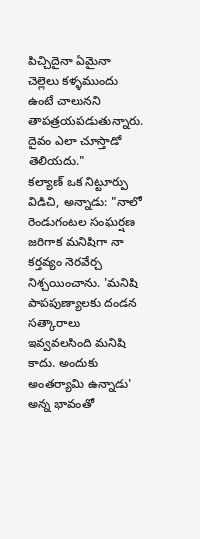పిచ్చిదైనా ఏమైనా చెల్లెలు కళ్ళముందు ఉంటే చాలునని తాపత్రయపడుతున్నారు. దైవం ఎలా చూస్తాడో తెలియదు."
కల్యాణ్ ఒక నిట్టూర్పు విడిచి, అన్నాడు: "నాలో రెండుగంటల సంఘర్షణ జరిగాక మనిషిగా నా కర్తవ్యం నెరవేర్చ నిశ్చయించాను. 'మనిషి పాపపుణ్యాలకు దండన సత్కారాలు ఇవ్వవలసింది మనిషి కాదు. అందుకు అంతర్యామి ఉన్నాడు' అన్న భావంతో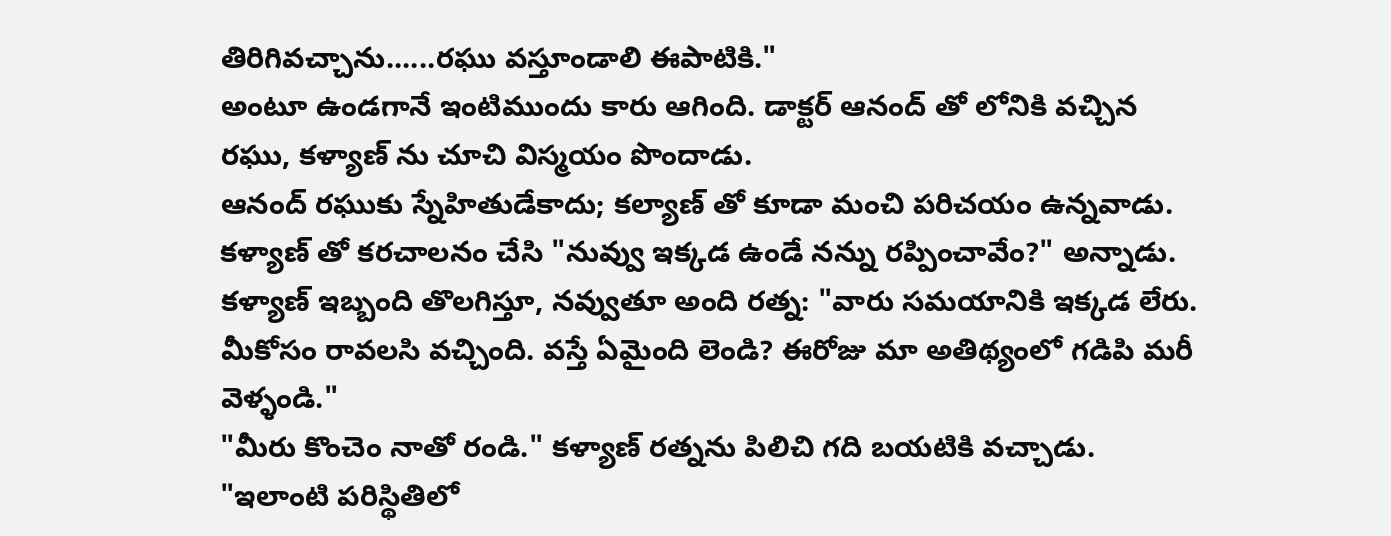తిరిగివచ్చాను......రఘు వస్తూండాలి ఈపాటికి."
అంటూ ఉండగానే ఇంటిముందు కారు ఆగింది. డాక్టర్ ఆనంద్ తో లోనికి వచ్చిన రఘు, కళ్యాణ్ ను చూచి విస్మయం పొందాడు.
ఆనంద్ రఘుకు స్నేహితుడేకాదు; కల్యాణ్ తో కూడా మంచి పరిచయం ఉన్నవాడు. కళ్యాణ్ తో కరచాలనం చేసి "నువ్వు ఇక్కడ ఉండే నన్ను రప్పించావేం?" అన్నాడు.
కళ్యాణ్ ఇబ్బంది తొలగిస్తూ, నవ్వుతూ అంది రత్న: "వారు సమయానికి ఇక్కడ లేరు. మీకోసం రావలసి వచ్చింది. వస్తే ఏమైంది లెండి? ఈరోజు మా అతిథ్యంలో గడిపి మరీ వెళ్ళండి."
"మీరు కొంచెం నాతో రండి." కళ్యాణ్ రత్నను పిలిచి గది బయటికి వచ్చాడు. "ఇలాంటి పరిస్థితిలో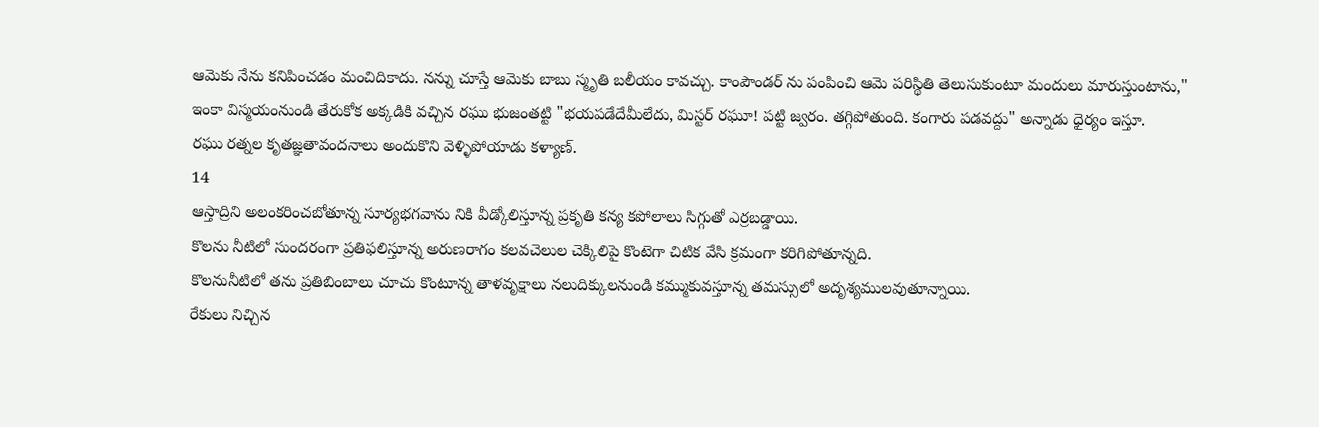ఆమెకు నేను కనిపించడం మంచిదికాదు. నన్ను చూస్తే ఆమెకు బాబు స్మృతి బలీయం కావచ్చు. కాంపౌండర్ ను పంపించి ఆమె పరిస్థితి తెలుసుకుంటూ మందులు మారుస్తుంటాను,"
ఇంకా విస్మయంనుండి తేరుకోక అక్కడికి వచ్చిన రఘు భుజంతట్టి "భయపడేదేమీలేదు, మిస్టర్ రఘూ! పట్టి జ్వరం. తగ్గిపోతుంది. కంగారు పడవద్దు" అన్నాడు ధైర్యం ఇస్తూ.
రఘు రత్నల కృతజ్ఞతావందనాలు అందుకొని వెళ్ళిపోయాడు కళ్యాణ్.
14
ఆస్తాద్రిని అలంకరించబోతూన్న సూర్యభగవాను నికి వీడ్కోలిస్తూన్న ప్రకృతి కన్య కపోలాలు సిగ్గుతో ఎర్రబడ్డాయి.
కొలను నీటిలో సుందరంగా ప్రతిఫలిస్తూన్న అరుణరాగం కలవచెలుల చెక్కిలిపై కొంటెగా చిటిక వేసి క్రమంగా కరిగిపోతూన్నది.
కొలనునీటిలో తను ప్రతిబింబాలు చూచు కొంటూన్న తాళవృక్షాలు నలుదిక్కులనుండి కమ్ముకువస్తూన్న తమస్సులో అదృశ్యములవుతూన్నాయి.
రేకులు నిచ్చిన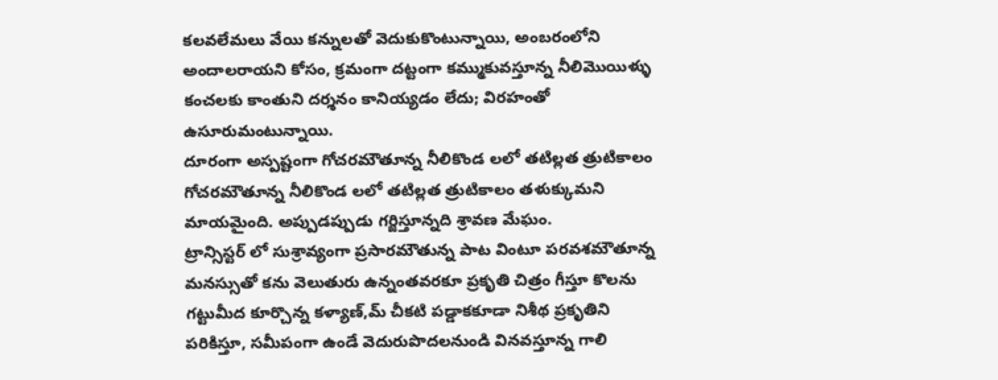కలవలేమలు వేయి కన్నులతో వెదుకుకొంటున్నాయి, అంబరంలోని అందాలరాయని కోసం, క్రమంగా దట్టంగా కమ్ముకువస్తూన్న నీలిమొయిళ్ళు కంచలకు కాంతుని దర్శనం కానియ్యడం లేదు; విరహంతో ఉసూరుమంటున్నాయి.
దూరంగా అస్పష్టంగా గోచరమౌతూన్న నీలికొండ లలో తటిల్లత త్రుటికాలం గోచరమౌతూన్న నీలికొండ లలో తటిల్లత త్రుటికాలం తళుక్కుమని మాయమైంది. అప్పుడప్పుడు గర్జిస్తూన్నది శ్రావణ మేఘం.
ట్రాన్సిస్టర్ లో సుశ్రావ్యంగా ప్రసారమౌతున్న పాట వింటూ పరవశమౌతూన్న మనస్సుతో కను వెలుతురు ఉన్నంతవరకూ ప్రకృతి చిత్రం గీస్తూ కొలను గట్టుమీద కూర్చొన్న కళ్యాణ్,మ్ చీకటి పడ్డాకకూడా నిశీథ ప్రకృతిని పరికిస్తూ, సమీపంగా ఉండే వెదురుపొదలనుండి వినవస్తూన్న గాలి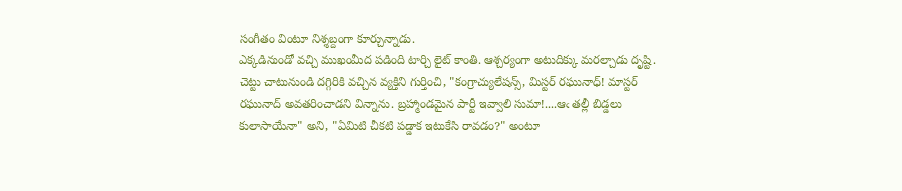సంగీతం వింటూ నిశ్శబ్దంగా కూర్చున్నాడు.
ఎక్కడినుండో వచ్చి ముఖంమీద పడింది టార్చి లైట్ కాంతి. ఆశ్చర్యంగా అటుదిక్కు మరల్చాడు దృష్టి. చెట్టు చాటునుండి దగ్గిరికి వచ్చిన వ్యక్తిని గుర్తించి, "కంగ్రాచ్యులేషన్స్, మిస్టర్ రఘునాధ్! మాస్టర్ రఘునాద్ అవతరించాడని విన్నాను. బ్రహ్మాండమైన పార్టీ ఇవ్వాలి సుమా!....ఆఁ తల్లీ బిడ్డలు కులాసాయేనా" అని, "ఏమిటి చీకటి పడ్డాక ఇటుకేసి రావడం?" అంటూ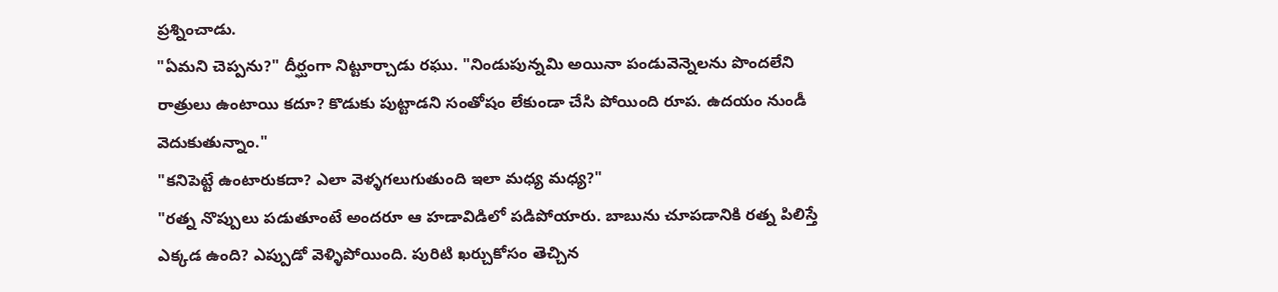ప్రశ్నించాడు.
"ఏమని చెప్పను?" దీర్ఘంగా నిట్టూర్చాడు రఘు. "నిండుపున్నమి అయినా పండువెన్నెలను పొందలేని రాత్రులు ఉంటాయి కదూ? కొడుకు పుట్టాడని సంతోషం లేకుండా చేసి పోయింది రూప. ఉదయం నుండీ వెదుకుతున్నాం."
"కనిపెట్టే ఉంటారుకదా? ఎలా వెళ్ళగలుగుతుంది ఇలా మధ్య మధ్య?"
"రత్న నొప్పులు పడుతూంటే అందరూ ఆ హడావిడిలో పడిపోయారు. బాబును చూపడానికి రత్న పిలిస్తే ఎక్కడ ఉంది? ఎప్పుడో వెళ్ళిపోయింది. పురిటి ఖర్చుకోసం తెచ్చిన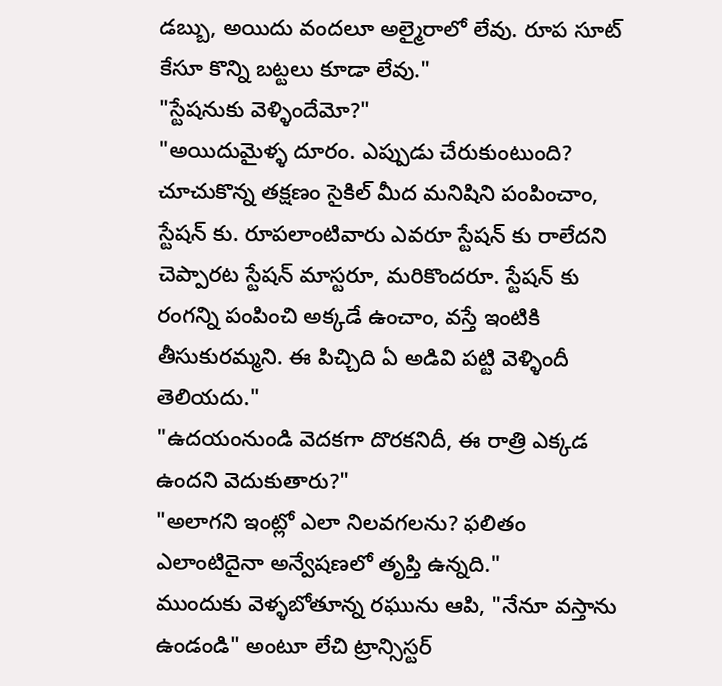డబ్బు, అయిదు వందలూ అల్మైరాలో లేవు. రూప సూట్ కేసూ కొన్ని బట్టలు కూడా లేవు."
"స్టేషనుకు వెళ్ళిందేమో?"
"అయిదుమైళ్ళ దూరం. ఎప్పుడు చేరుకుంటుంది? చూచుకొన్న తక్షణం సైకిల్ మీద మనిషిని పంపించాం, స్టేషన్ కు. రూపలాంటివారు ఎవరూ స్టేషన్ కు రాలేదని చెప్పారట స్టేషన్ మాస్టరూ, మరికొందరూ. స్టేషన్ కు రంగన్ని పంపించి అక్కడే ఉంచాం, వస్తే ఇంటికి తీసుకురమ్మని. ఈ పిచ్చిది ఏ అడివి పట్టి వెళ్ళిందీ తెలియదు."
"ఉదయంనుండి వెదకగా దొరకనిదీ, ఈ రాత్రి ఎక్కడ ఉందని వెదుకుతారు?"
"అలాగని ఇంట్లో ఎలా నిలవగలను? ఫలితం ఎలాంటిదైనా అన్వేషణలో తృప్తి ఉన్నది."
ముందుకు వెళ్ళబోతూన్న రఘును ఆపి, "నేనూ వస్తాను ఉండండి" అంటూ లేచి ట్రాన్సిస్టర్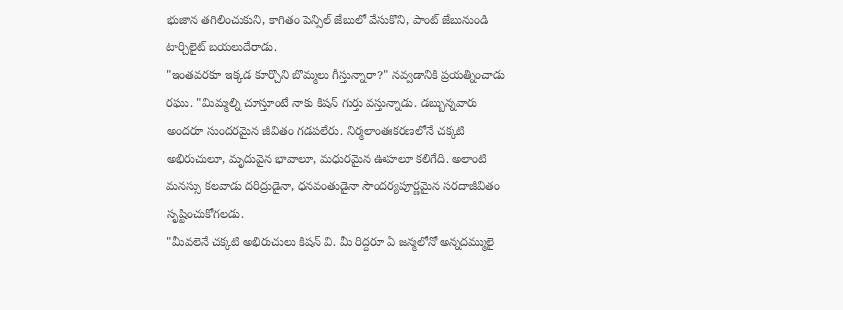భుజాన తగిలించుకుని, కాగితం పెన్సిల్ జేబులో వేసుకొని, పాంట్ జేబునుండి టార్చిలైట్ బయలుదేరాడు.
"ఇంతవరకూ ఇక్కడ కూర్చొని బొమ్మలు గీస్తున్నారా?" నవ్వడానికి ప్రయత్నించాడు రఘు. "మిమ్మల్ని చూస్తూంటే నాకు కిషన్ గుర్తు వస్తున్నాడు. డబ్బున్నవారు అందరూ సుందరమైన జీవితం గడపలేరు. నిర్మలాంతఃకరణలోనే చక్కటి అభిరుచులూ, మృదువైన భావాలూ, మధురమైన ఊహలూ కలిగేది. అలాంటి మనస్సు కలవాడు దరిద్రుడైనా, ధనవంతుడైనా సౌందర్యపూర్ణమైన సరదాజీవితం సృష్టించుకోగలడు.
"మీవలెనే చక్కటి అభిరుచులు కిషన్ వి. మీ రిద్దరూ ఏ జన్మలోనో అన్నదమ్ములై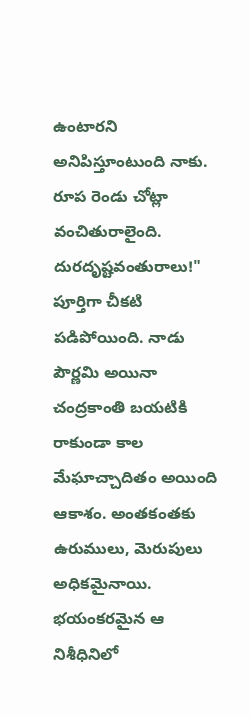ఉంటారని అనిపిస్తూంటుంది నాకు. రూప రెండు చోట్లా వంచితురాలైంది. దురదృష్టవంతురాలు!"
పూర్తిగా చీకటి పడిపోయింది. నాడు పౌర్ణమి అయినా చంద్రకాంతి బయటికి రాకుండా కాల మేఘాచ్చాదితం అయింది ఆకాశం. అంతకంతకు ఉరుములు, మెరుపులు అధికమైనాయి.
భయంకరమైన ఆ నిశీధినిలో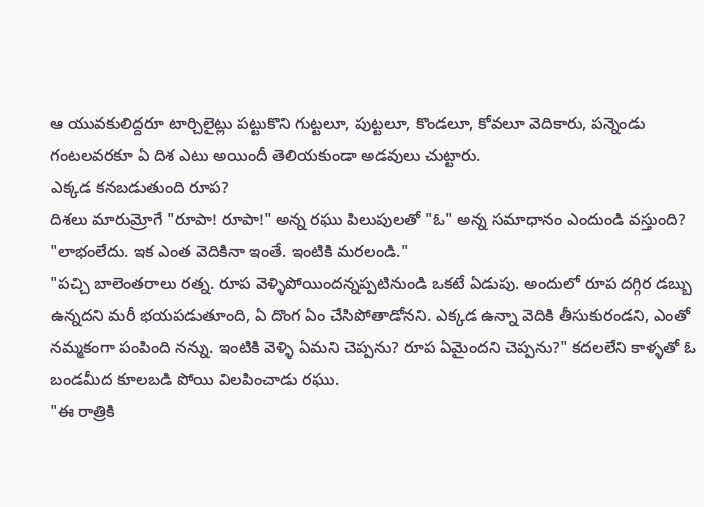ఆ యువకులిద్దరూ టార్చిలైట్లు పట్టుకొని గుట్టలూ, పుట్టలూ, కొండలూ, కోవలూ వెదికారు, పన్నెండు గంటలవరకూ ఏ దిశ ఎటు అయిందీ తెలియకుండా అడవులు చుట్టారు.
ఎక్కడ కనబడుతుంది రూప?
దిశలు మారుమ్రోగే "రూపా! రూపా!" అన్న రఘు పిలుపులతో "ఓ" అన్న సమాధానం ఎందుండి వస్తుంది?
"లాభంలేదు. ఇక ఎంత వెదికినా ఇంతే. ఇంటికి మరలండి."
"పచ్చి బాలెంతరాలు రత్న. రూప వెళ్ళిపోయిందన్నప్పటినుండి ఒకటే ఏడుపు. అందులో రూప దగ్గిర డబ్బు ఉన్నదని మరీ భయపడుతూంది, ఏ దొంగ ఏం చేసిపోతాడోనని. ఎక్కడ ఉన్నా వెదికి తీసుకురండని, ఎంతో నమ్మకంగా పంపింది నన్ను. ఇంటికి వెళ్ళి ఏమని చెప్పను? రూప ఏమైందని చెప్పను?" కదలలేని కాళ్ళతో ఓ బండమీద కూలబడి పోయి విలపించాడు రఘు.
"ఈ రాత్రికి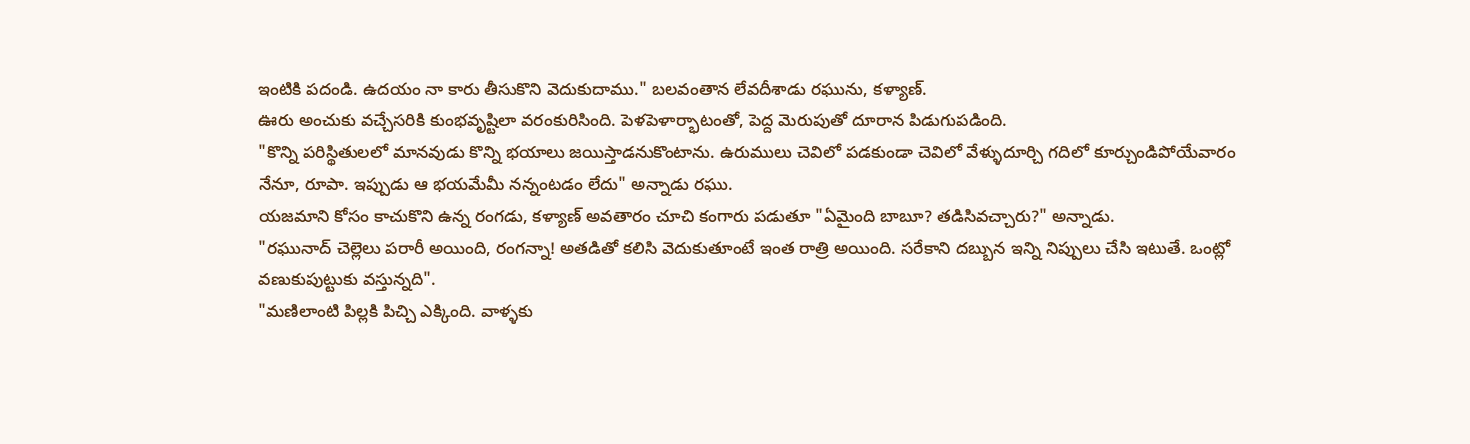ఇంటికి పదండి. ఉదయం నా కారు తీసుకొని వెదుకుదాము." బలవంతాన లేవదీశాడు రఘును, కళ్యాణ్.
ఊరు అంచుకు వచ్చేసరికి కుంభవృష్టిలా వరంకురిసింది. పెళపెళార్భాటంతో, పెద్ద మెరుపుతో దూరాన పిడుగుపడింది.
"కొన్ని పరిస్థితులలో మానవుడు కొన్ని భయాలు జయిస్తాడనుకొంటాను. ఉరుములు చెవిలో పడకుండా చెవిలో వేళ్ళుదూర్చి గదిలో కూర్చుండిపోయేవారం నేనూ, రూపా. ఇప్పుడు ఆ భయమేమీ నన్నంటడం లేదు" అన్నాడు రఘు.
యజమాని కోసం కాచుకొని ఉన్న రంగడు, కళ్యాణ్ అవతారం చూచి కంగారు పడుతూ "ఏమైంది బాబూ? తడిసివచ్చారు?" అన్నాడు.
"రఘునాద్ చెల్లెలు పరారీ అయింది, రంగన్నా! అతడితో కలిసి వెదుకుతూంటే ఇంత రాత్రి అయింది. సరేకాని దబ్బున ఇన్ని నిప్పులు చేసి ఇటుతే. ఒంట్లో వణుకుపుట్టుకు వస్తున్నది".
"మణిలాంటి పిల్లకి పిచ్చి ఎక్కింది. వాళ్ళకు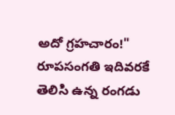అదో గ్రహచారం!" రూపసంగతి ఇదివరకే తెలిసి ఉన్న రంగడు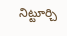నిట్టూర్చి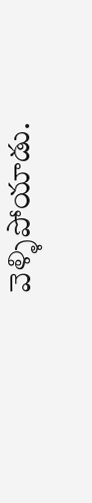వెళ్ళిపోయాడు.